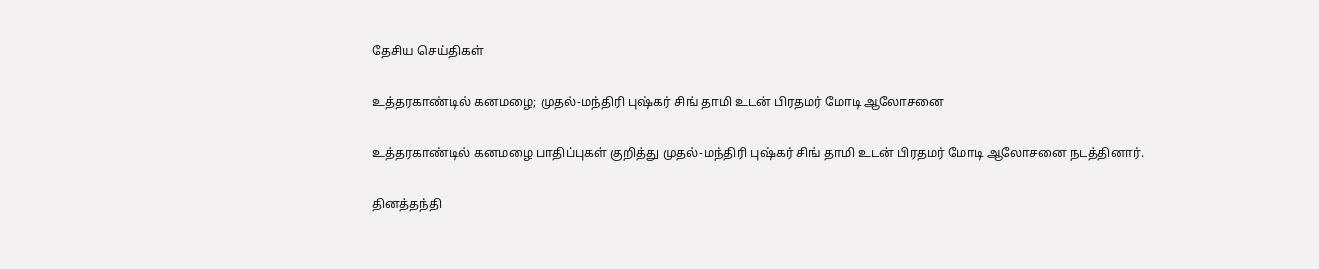தேசிய செய்திகள்

உத்தரகாண்டில் கனமழை; முதல்-மந்திரி புஷ்கர் சிங் தாமி உடன் பிரதமர் மோடி ஆலோசனை

உத்தரகாண்டில் கனமழை பாதிப்புகள் குறித்து முதல்-மந்திரி புஷ்கர் சிங் தாமி உடன் பிரதமர் மோடி ஆலோசனை நடத்தினார்.

தினத்தந்தி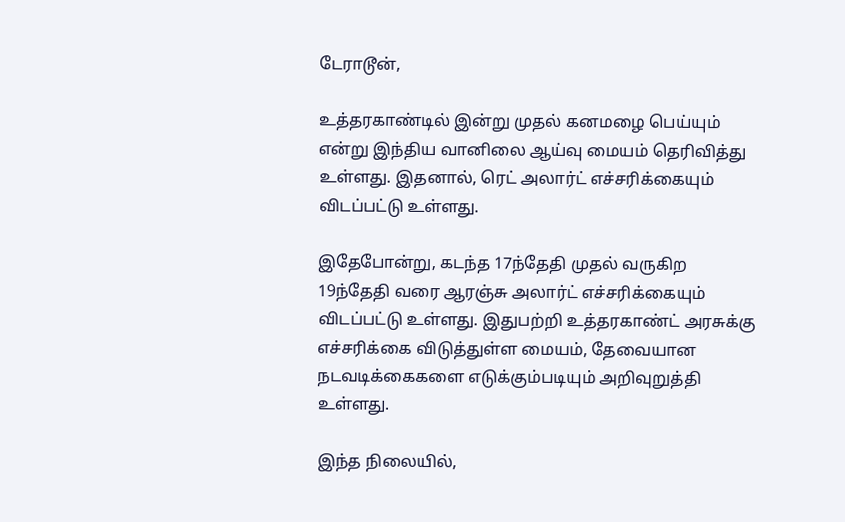டேராடூன்,

உத்தரகாண்டில் இன்று முதல் கனமழை பெய்யும் என்று இந்திய வானிலை ஆய்வு மையம் தெரிவித்து உள்ளது. இதனால், ரெட் அலார்ட் எச்சரிக்கையும் விடப்பட்டு உள்ளது.

இதேபோன்று, கடந்த 17ந்தேதி முதல் வருகிற 19ந்தேதி வரை ஆரஞ்சு அலார்ட் எச்சரிக்கையும் விடப்பட்டு உள்ளது. இதுபற்றி உத்தரகாண்ட் அரசுக்கு எச்சரிக்கை விடுத்துள்ள மையம், தேவையான நடவடிக்கைகளை எடுக்கும்படியும் அறிவுறுத்தி உள்ளது.

இந்த நிலையில்,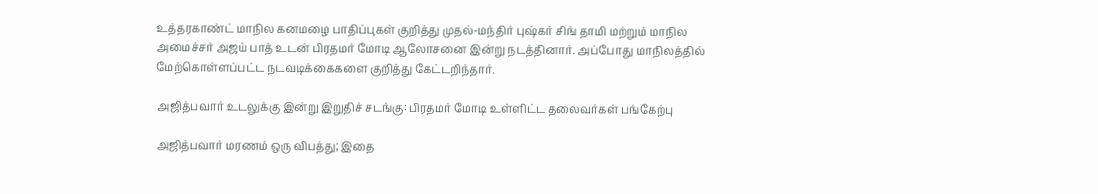உத்தரகாண்ட் மாநில கனமழை பாதிப்புகள் குறித்து முதல்-மந்திர் புஷ்கர் சிங் தாமி மற்றும் மாநில அமைச்சர் அஜய் பாத் உடன் பிரதமர் மோடி ஆலோசனை இன்று நடத்தினார். அப்போது மாநிலத்தில் மேற்கொள்ளப்பட்ட நடவடிக்கைகளை குறித்து கேட்டறிந்தார்.

அஜித்பவார் உடலுக்கு இன்று இறுதிச் சடங்கு: பிரதமர் மோடி உள்ளிட்ட தலைவர்கள் பங்கேற்பு

அஜித்பவார் மரணம் ஒரு விபத்து; இதை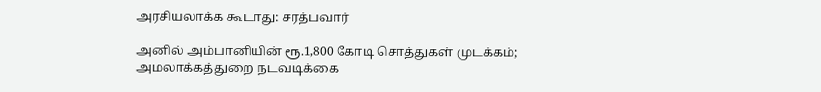அரசியலாக்க கூடாது: சரத்பவார்

அனில் அம்பானியின் ரூ.1,800 கோடி சொத்துகள் முடக்கம்; அமலாக்கத்துறை நடவடிக்கை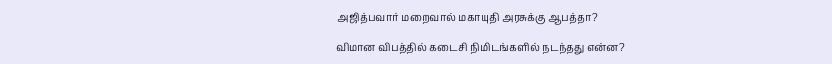அஜித்பவார் மறைவால் மகாயுதி அரசுக்கு ஆபத்தா?

விமான விபத்தில் கடைசி நிமிடங்களில் நடந்தது என்ன?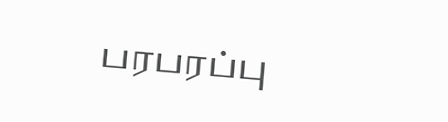பரபரப்பு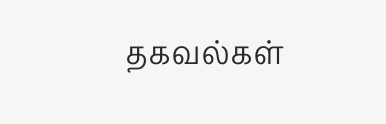தகவல்கள்